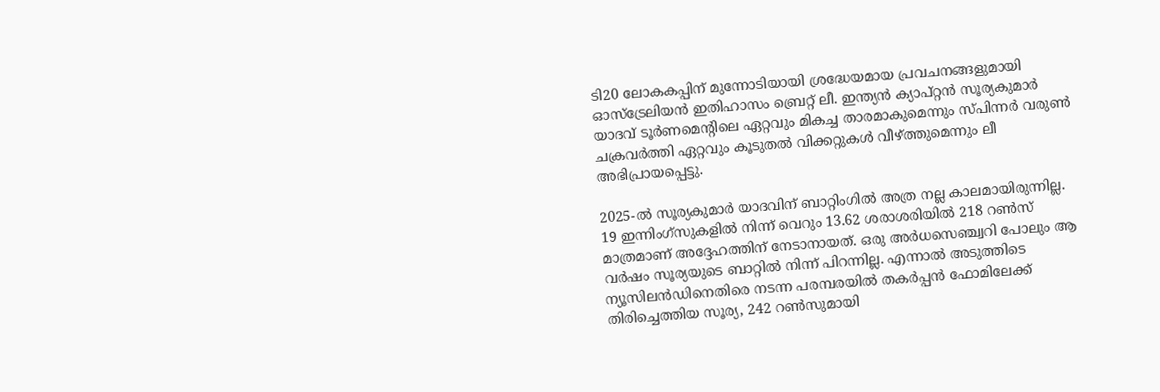ടി20 ലോകകപ്പിന് മുന്നോടിയായി ശ്രദ്ധേയമായ പ്രവചനങ്ങളുമായി ഓസ്ട്രേലിയന്‍ ഇതിഹാസം ബ്രെറ്റ് ലീ. ഇന്ത്യന്‍ ക്യാപ്റ്റന്‍ സൂര്യകുമാര്‍ യാദവ് ടൂര്‍ണമെന്റിലെ ഏറ്റവും മികച്ച താരമാകുമെന്നും സ്പിന്നര്‍ വരുണ്‍ ചക്രവര്‍ത്തി ഏറ്റവും കൂടുതല്‍ വിക്കറ്റുകള്‍ വീഴ്ത്തുമെന്നും ലീ അഭിപ്രായപ്പെട്ടു.

2025-ല്‍ സൂര്യകുമാര്‍ യാദവിന് ബാറ്റിംഗില്‍ അത്ര നല്ല കാലമായിരുന്നില്ല. 19 ഇന്നിംഗ്സുകളില്‍ നിന്ന് വെറും 13.62 ശരാശരിയില്‍ 218 റണ്‍സ് മാത്രമാണ് അദ്ദേഹത്തിന് നേടാനായത്. ഒരു അര്‍ധസെഞ്ച്വറി പോലും ആ വര്‍ഷം സൂര്യയുടെ ബാറ്റില്‍ നിന്ന് പിറന്നില്ല. എന്നാല്‍ അടുത്തിടെ ന്യൂസിലന്‍ഡിനെതിരെ നടന്ന പരമ്പരയില്‍ തകര്‍പ്പന്‍ ഫോമിലേക്ക് തിരിച്ചെത്തിയ സൂര്യ, 242 റണ്‍സുമായി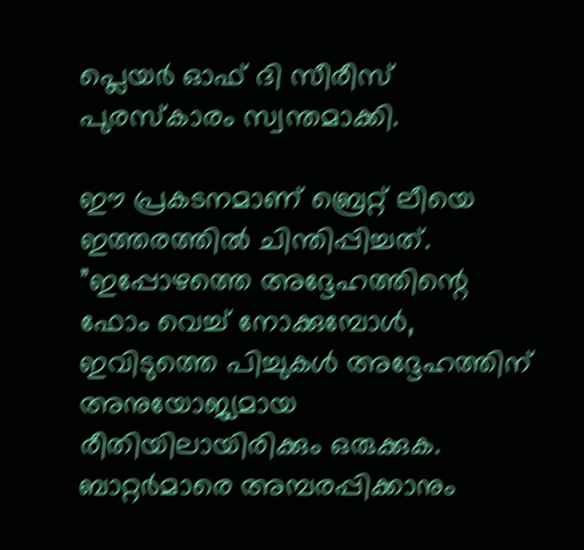പ്ലെയര്‍ ഓഫ് ദി സീരീസ് പുരസ്‌കാരം സ്വന്തമാക്കി.

ഈ പ്രകടനമാണ് ബ്രെറ്റ് ലീയെ ഇത്തരത്തില്‍ ചിന്തിപ്പിച്ചത്. ”ഇപ്പോഴത്തെ അദ്ദേഹത്തിന്റെ ഫോം വെച്ച് നോക്കുമ്പോള്‍, ഇവിടുത്തെ പിച്ചുകള്‍ അദ്ദേഹത്തിന് അനുയോജ്യമായ രീതിയിലായിരിക്കും ഒരുക്കുക. ബാറ്റര്‍മാരെ അമ്പരപ്പിക്കാനും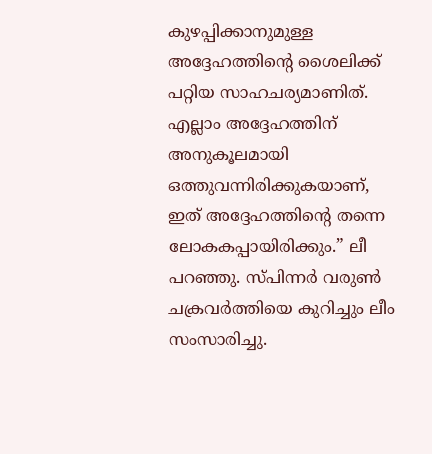കുഴപ്പിക്കാനുമുള്ള അദ്ദേഹത്തിന്റെ ശൈലിക്ക് പറ്റിയ സാഹചര്യമാണിത്. എല്ലാം അദ്ദേഹത്തിന് അനുകൂലമായി ഒത്തുവന്നിരിക്കുകയാണ്, ഇത് അദ്ദേഹത്തിന്റെ തന്നെ ലോകകപ്പായിരിക്കും.” ലീ പറഞ്ഞു. സ്പിന്നര്‍ വരുണ്‍ ചക്രവര്‍ത്തിയെ കുറിച്ചും ലീം സംസാരിച്ചു.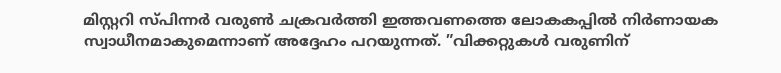മിസ്റ്ററി സ്പിന്നര്‍ വരുണ്‍ ചക്രവര്‍ത്തി ഇത്തവണത്തെ ലോകകപ്പില്‍ നിര്‍ണായക സ്വാധീനമാകുമെന്നാണ് അദ്ദേഹം പറയുന്നത്. ”വിക്കറ്റുകള്‍ വരുണിന്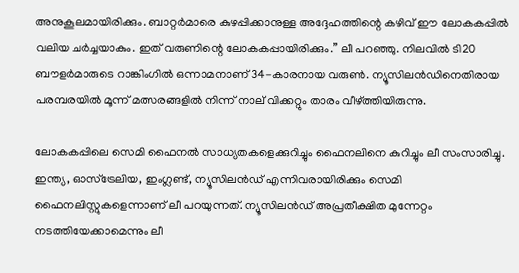അനുകൂലമായിരിക്കും. ബാറ്റര്‍മാരെ കുഴപ്പിക്കാനുള്ള അദ്ദേഹത്തിന്റെ കഴിവ് ഈ ലോകകപ്പില്‍ വലിയ ചര്‍ച്ചയാകും. ഇത് വരുണിന്റെ ലോകകപ്പായിരിക്കും.” ലീ പറഞ്ഞു. നിലവില്‍ ടി20 ബൗളര്‍മാരുടെ റാങ്കിംഗില്‍ ഒന്നാമനാണ് 34-കാരനായ വരുണ്‍. ന്യൂസിലന്‍ഡിനെതിരായ പരമ്പരയില്‍ മൂന്ന് മത്സരങ്ങളില്‍ നിന്ന് നാല് വിക്കറ്റും താരം വീഴ്ത്തിയിരുന്നു.

ലോകകപ്പിലെ സെമി ഫൈനല്‍ സാധ്യതകളെക്കുറിച്ചും ഫൈനലിനെ കുറിച്ചും ലീ സംസാരിച്ചു. ഇന്ത്യ, ഓസ്ട്രേലിയ, ഇംഗ്ലണ്ട്, ന്യൂസിലന്‍ഡ് എന്നിവരായിരിക്കും സെമി ഫൈനലിസ്റ്റുകളെന്നാണ് ലീ പറയുന്നത്. ന്യൂസിലന്‍ഡ് അപ്രതീക്ഷിത മുന്നേറ്റം നടത്തിയേക്കാമെന്നും ലീ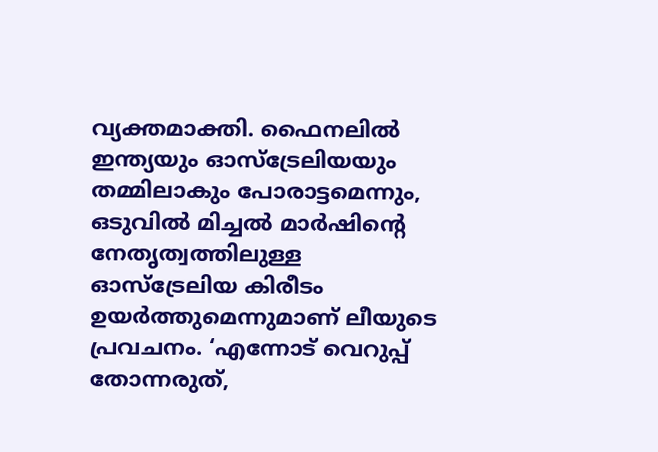വ്യക്തമാക്തി. ഫൈനലില്‍ ഇന്ത്യയും ഓസ്ട്രേലിയയും തമ്മിലാകും പോരാട്ടമെന്നും, ഒടുവില്‍ മിച്ചല്‍ മാര്‍ഷിന്റെ നേതൃത്വത്തിലുള്ള ഓസ്ട്രേലിയ കിരീടം ഉയര്‍ത്തുമെന്നുമാണ് ലീയുടെ പ്രവചനം. ‘എന്നോട് വെറുപ്പ് തോന്നരുത്,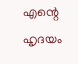എന്റെ ഹൃദയം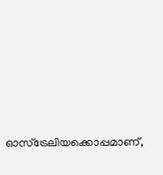ഓസ്ട്രേലിയക്കൊപ്പമാണ്,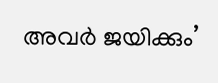അവര്‍ ജയിക്കും’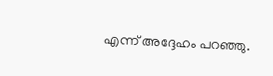എന്ന് അദ്ദേഹം പറഞ്ഞു.